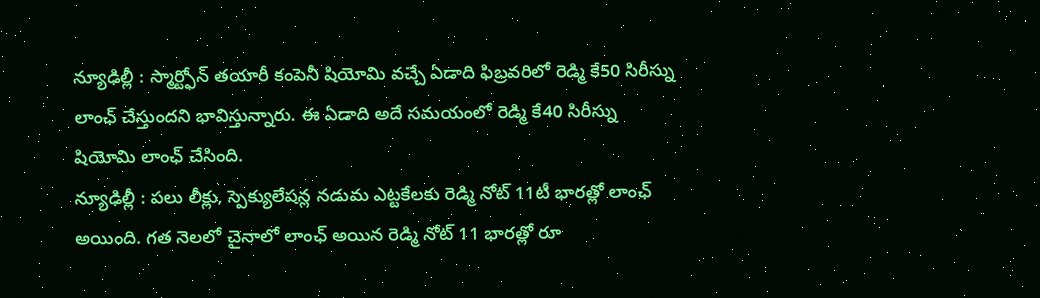న్యూఢిల్లీ : స్మార్ట్ఫోన్ తయారీ కంపెనీ షియోమి వచ్చే ఏడాది ఫిబ్రవరిలో రెడ్మి కే50 సిరీస్ను లాంఛ్ చేస్తుందని భావిస్తున్నారు. ఈ ఏడాది అదే సమయంలో రెడ్మి కే40 సిరీస్ను షియోమి లాంఛ్ చేసింది.
న్యూఢిల్లీ : పలు లీక్లు, స్పెక్యులేషన్ల నడుమ ఎట్టకేలకు రెడ్మి నోట్ 11టీ భారత్లో లాంఛ్ అయింది. గత నెలలో చైనాలో లాంఛ్ అయిన రెడ్మి నోట్ 11 భారత్లో రూ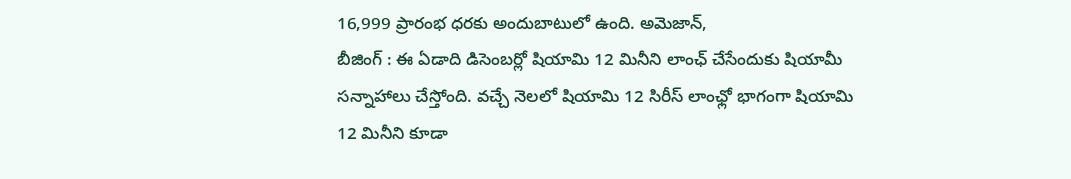16,999 ప్రారంభ ధరకు అందుబాటులో ఉంది. అమెజాన్,
బీజింగ్ : ఈ ఏడాది డిసెంబర్లో షియామి 12 మినీని లాంఛ్ చేసేందుకు షియామీ సన్నాహాలు చేస్తోంది. వచ్చే నెలలో షియామి 12 సిరీస్ లాంఛ్లో భాగంగా షియామి 12 మినీని కూడా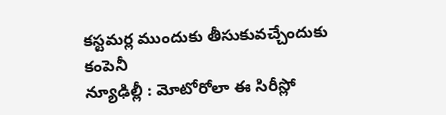కస్టమర్ల ముందుకు తీసుకువచ్చేందుకు కంపెనీ
న్యూఢిల్లీ : మోటోరోలా ఈ సిరీస్లో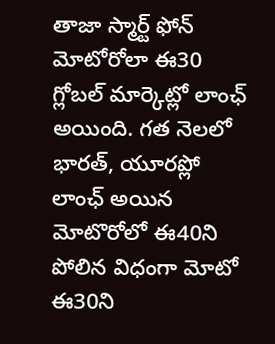తాజా స్మార్ట్ ఫోన్ మోటోరోలా ఈ30 గ్లోబల్ మార్కెట్లో లాంఛ్ అయింది. గత నెలలో భారత్, యూరప్లో లాంఛ్ అయిన మోటొరోలో ఈ40ని పోలిన విధంగా మోటో ఈ30ని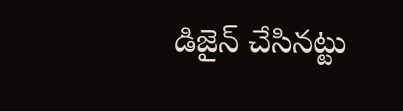డిజైన్ చేసినట్టు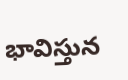భావిస్తున